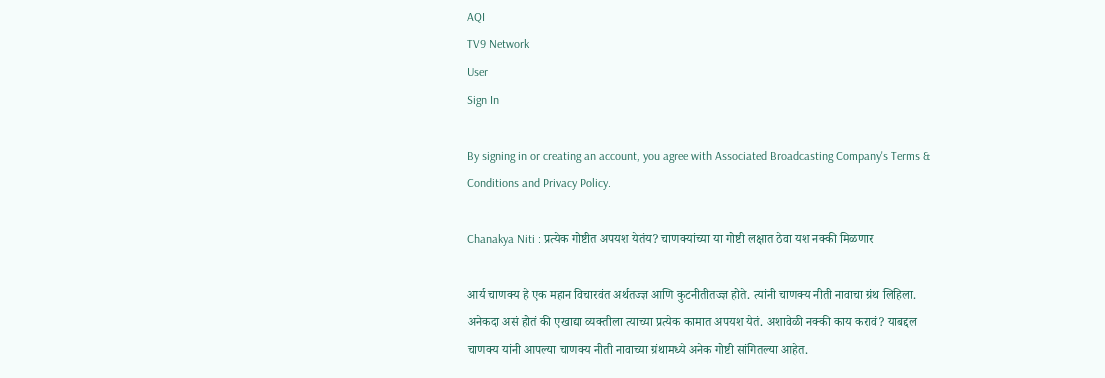AQI
TV9 Network
User
Sign In

By signing in or creating an account, you agree with Associated Broadcasting Company's Terms & Conditions and Privacy Policy.

Chanakya Niti : प्रत्येक गोष्टीत अपयश येतंय? चाणक्यांच्या या गोष्टी लक्षात ठेवा यश नक्की मिळणार

आर्य चाणक्य हे एक महान विचारवंत अर्थतज्ज्ञ आणि कुटनीतीतज्ज्ञ होते. त्यांनी चाणक्य नीती नावाचा ग्रंथ लिहिला. अनेकदा असं होतं की एखाद्या व्यक्तीला त्याच्या प्रत्येक कामात अपयश येतं. अशावेळी नक्की काय करावं? याबद्दल चाणक्य यांनी आपल्या चाणक्य नीती नावाच्या ग्रंथामध्ये अनेक गोष्टी सांगितल्या आहेत.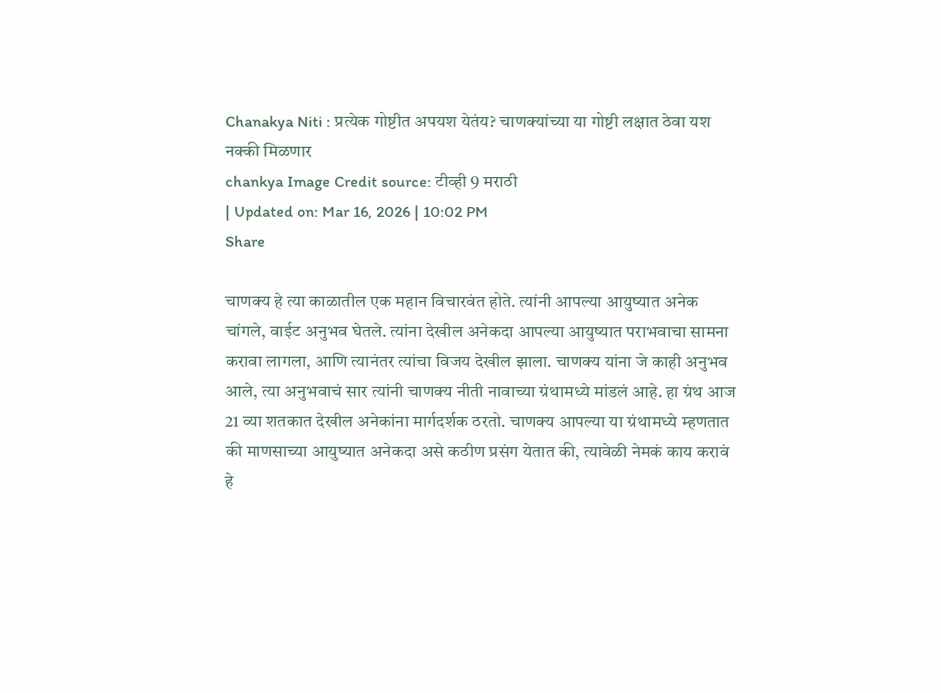Chanakya Niti : प्रत्येक गोष्टीत अपयश येतंय? चाणक्यांच्या या गोष्टी लक्षात ठेवा यश नक्की मिळणार
chankya Image Credit source: टीव्ही 9 मराठी
| Updated on: Mar 16, 2026 | 10:02 PM
Share

चाणक्य हे त्या काळातील एक महान विचारवंत होते. त्यांनी आपल्या आयुष्यात अनेक चांगले, वाईट अनुभव घेतले. त्यांना देखील अनेकदा आपल्या आयुष्यात पराभवाचा सामना करावा लागला, आणि त्यानंतर त्यांचा विजय देखील झाला. चाणक्य यांना जे काही अनुभव आले, त्या अनुभवाचं सार त्यांनी चाणक्य नीती नावाच्या ग्रंथामध्ये मांडलं आहे. हा ग्रंथ आज 21 व्या शतकात देखील अनेकांना मार्गदर्शक ठरतो. चाणक्य आपल्या या ग्रंथामध्ये म्हणतात की माणसाच्या आयुष्यात अनेकदा असे कठीण प्रसंग येतात की, त्यावेळी नेमकं काय करावं हे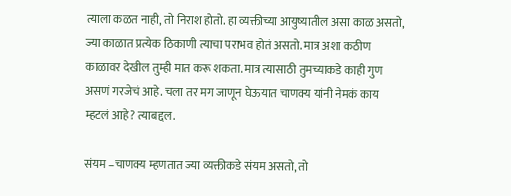त्याला कळत नाही, तो निराश होतो. हा व्यक्तीच्या आयुष्यातील असा काळ असतो, ज्या काळात प्रत्येक ठिकाणी त्याचा पराभव होतं असतो. मात्र अशा कठीण काळावर देखील तुम्ही मात करू शकता. मात्र त्यासाठी तुमच्याकडे काही गुण असणं गरजेचं आहे. चला तर मग जाणून घेऊयात चाणक्य यांनी नेमकं काय म्हटलं आहे? त्याबद्दल.

संयम –चाणक्य म्हणतात ज्या व्यक्तीकडे संयम असतो, तो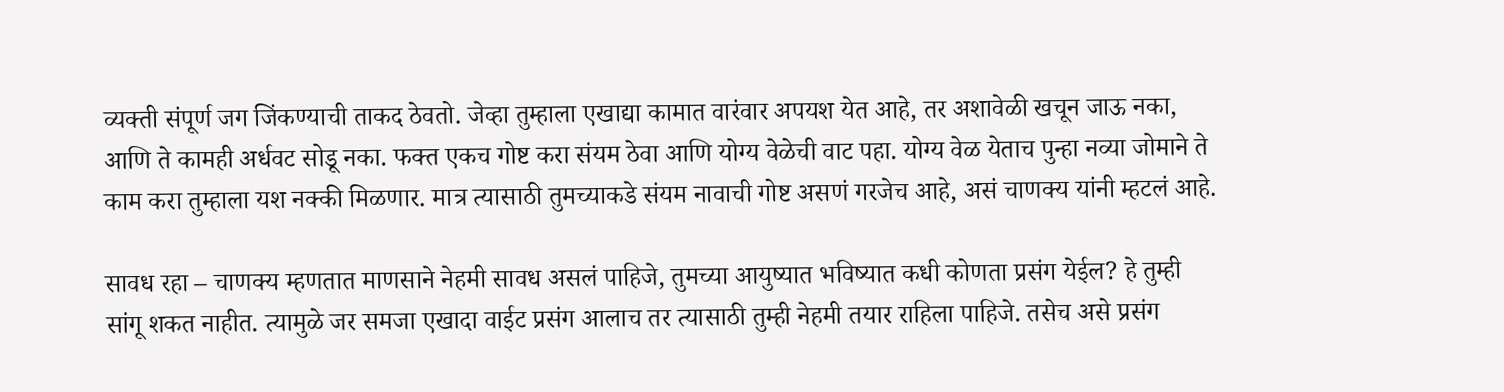व्यक्ती संपूर्ण जग जिंकण्याची ताकद ठेवतो. जेव्हा तुम्हाला एखाद्या कामात वारंवार अपयश येत आहे, तर अशावेळी खचून जाऊ नका, आणि ते कामही अर्धवट सोडू नका. फक्त एकच गोष्ट करा संयम ठेवा आणि योग्य वेळेची वाट पहा. योग्य वेळ येताच पुन्हा नव्या जोमाने ते काम करा तुम्हाला यश नक्की मिळणार. मात्र त्यासाठी तुमच्याकडे संयम नावाची गोष्ट असणं गरजेच आहे, असं चाणक्य यांनी म्हटलं आहे.

सावध रहा – चाणक्य म्हणतात माणसाने नेहमी सावध असलं पाहिजे, तुमच्या आयुष्यात भविष्यात कधी कोणता प्रसंग येईल? हे तुम्ही सांगू शकत नाहीत. त्यामुळे जर समजा एखादा वाईट प्रसंग आलाच तर त्यासाठी तुम्ही नेहमी तयार राहिला पाहिजे. तसेच असे प्रसंग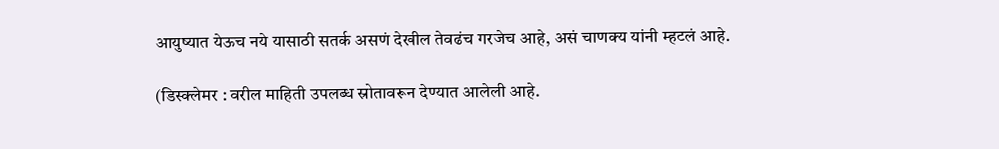आयुष्यात येऊच नये यासाठी सतर्क असणं देखील तेवढंच गरजेच आहे, असं चाणक्य यांनी म्हटलं आहे.

(डिस्क्लेमर : वरील माहिती उपलब्ध स्रोतावरून देण्यात आलेली आहे.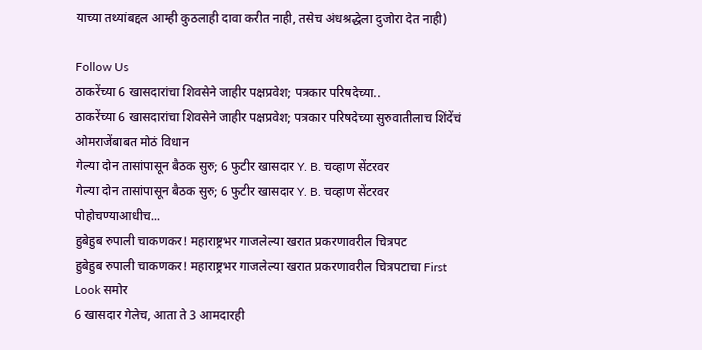याच्या तथ्यांबद्दल आम्ही कुठलाही दावा करीत नाही, तसेच अंधश्रद्धेला दुजोरा देत नाही)

Follow Us
ठाकरेंच्या 6 खासदारांचा शिवसेने जाहीर पक्षप्रवेश; पत्रकार परिषदेच्या..
ठाकरेंच्या 6 खासदारांचा शिवसेने जाहीर पक्षप्रवेश; पत्रकार परिषदेच्या सुरुवातीलाच शिंदेंचं ओमराजेंबाबत मोठं विधान
गेल्या दोन तासांपासून बैठक सुरु; 6 फुटीर खासदार Y. B. चव्हाण सेंटरवर
गेल्या दोन तासांपासून बैठक सुरु; 6 फुटीर खासदार Y. B. चव्हाण सेंटरवर पोहोचण्याआधीच...
हुबेहुब रुपाली चाकणकर! महाराष्ट्रभर गाजलेल्या खरात प्रकरणावरील चित्रपट
हुबेहुब रुपाली चाकणकर! महाराष्ट्रभर गाजलेल्या खरात प्रकरणावरील चित्रपटाचा First Look समोर
6 खासदार गेलेच, आता ते 3 आमदारही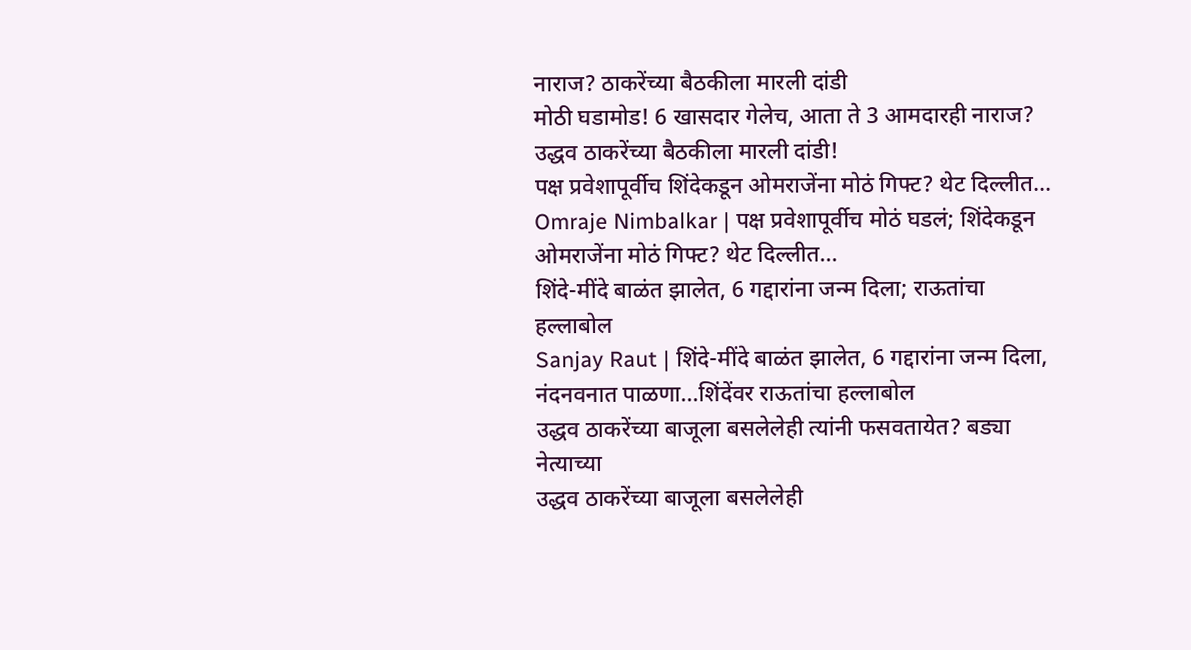नाराज? ठाकरेंच्या बैठकीला मारली दांडी
मोठी घडामोड! 6 खासदार गेलेच, आता ते 3 आमदारही नाराज? उद्धव ठाकरेंच्या बैठकीला मारली दांडी!
पक्ष प्रवेशापूर्वीच शिंदेकडून ओमराजेंना मोठं गिफ्ट? थेट दिल्लीत...
Omraje Nimbalkar | पक्ष प्रवेशापूर्वीच मोठं घडलं; शिंदेकडून ओमराजेंना मोठं गिफ्ट? थेट दिल्लीत...
शिंदे-मींदे बाळंत झालेत, 6 गद्दारांना जन्म दिला; राऊतांचा हल्लाबोल
Sanjay Raut | शिंदे-मींदे बाळंत झालेत, 6 गद्दारांना जन्म दिला, नंदनवनात पाळणा...शिंदेंवर राऊतांचा हल्लाबोल
उद्धव ठाकरेंच्या बाजूला बसलेलेही त्यांनी फसवतायेत? बड्या नेत्याच्या
उद्धव ठाकरेंच्या बाजूला बसलेलेही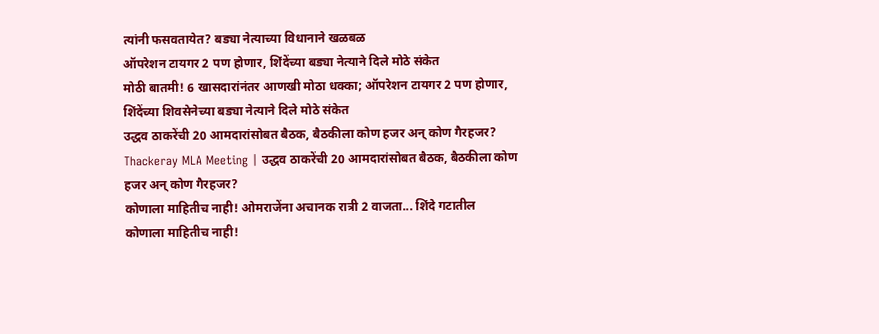त्यांनी फसवतायेत? बड्या नेत्याच्या विधानाने खळबळ
ऑपरेशन टायगर 2 पण होणार, शिंदेंच्या बड्या नेत्याने दिले मोठे संकेत
मोठी बातमी! 6 खासदारांनंतर आणखी मोठा धक्का; ऑपरेशन टायगर 2 पण होणार, शिंदेंच्या शिवसेनेच्या बड्या नेत्याने दिले मोठे संकेत
उद्धव ठाकरेंची 20 आमदारांसोबत बैठक, बैठकीला कोण हजर अन् कोण गैरहजर?
Thackeray MLA Meeting | उद्धव ठाकरेंची 20 आमदारांसोबत बैठक, बैठकीला कोण हजर अन् कोण गैरहजर?
कोणाला माहितीच नाही! ओमराजेंना अचानक रात्री 2 वाजता... शिंदे गटातील
कोणाला माहितीच नाही!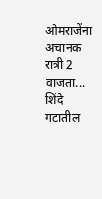ओमराजेंना अचानक रात्री 2 वाजता... शिंदे गटातील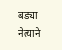बड्या नेत्याने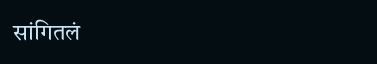सांगितलं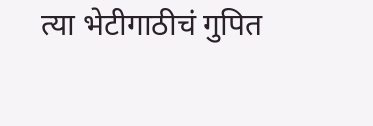त्या भेटीगाठीचं गुपित